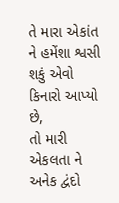તે મારા એકાંત ને હમેંશા શ્વસી શકું એવો કિનારો આપ્યો છે,
તો મારી એકલતા ને અનેક દ્વંદો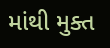માંથી મુક્ત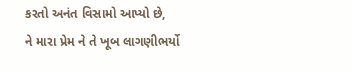કરતો અનંત વિસામો આપ્યો છે,
ને મારા પ્રેમ ને તે ખૂબ લાગણીભર્યો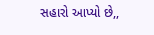સહારો આપ્યો છે,,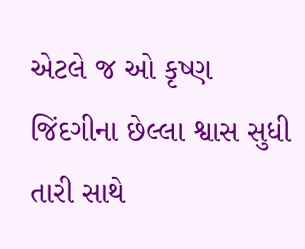એટલે જ ઓ કૃષ્ણ જિંદગીના છેલ્લા શ્વાસ સુધી તારી સાથે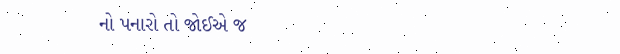નો પનારો તો જોઈએ જ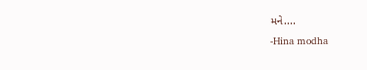મને....
-Hina modha